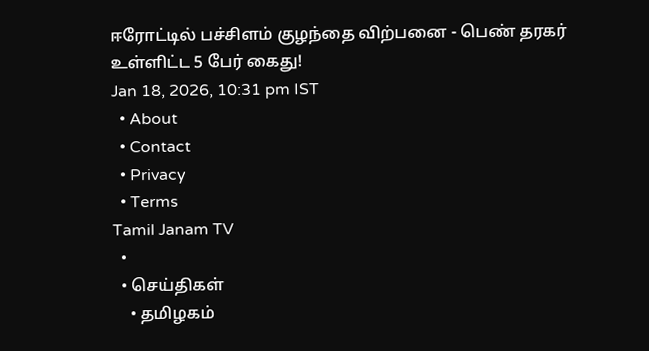ஈரோட்டில் பச்சிளம் குழந்தை விற்பனை - பெண் தரகர் உள்ளிட்ட 5 பேர் கைது!
Jan 18, 2026, 10:31 pm IST
  • About
  • Contact
  • Privacy
  • Terms
Tamil Janam TV
  •
  • செய்திகள்
    • தமிழகம்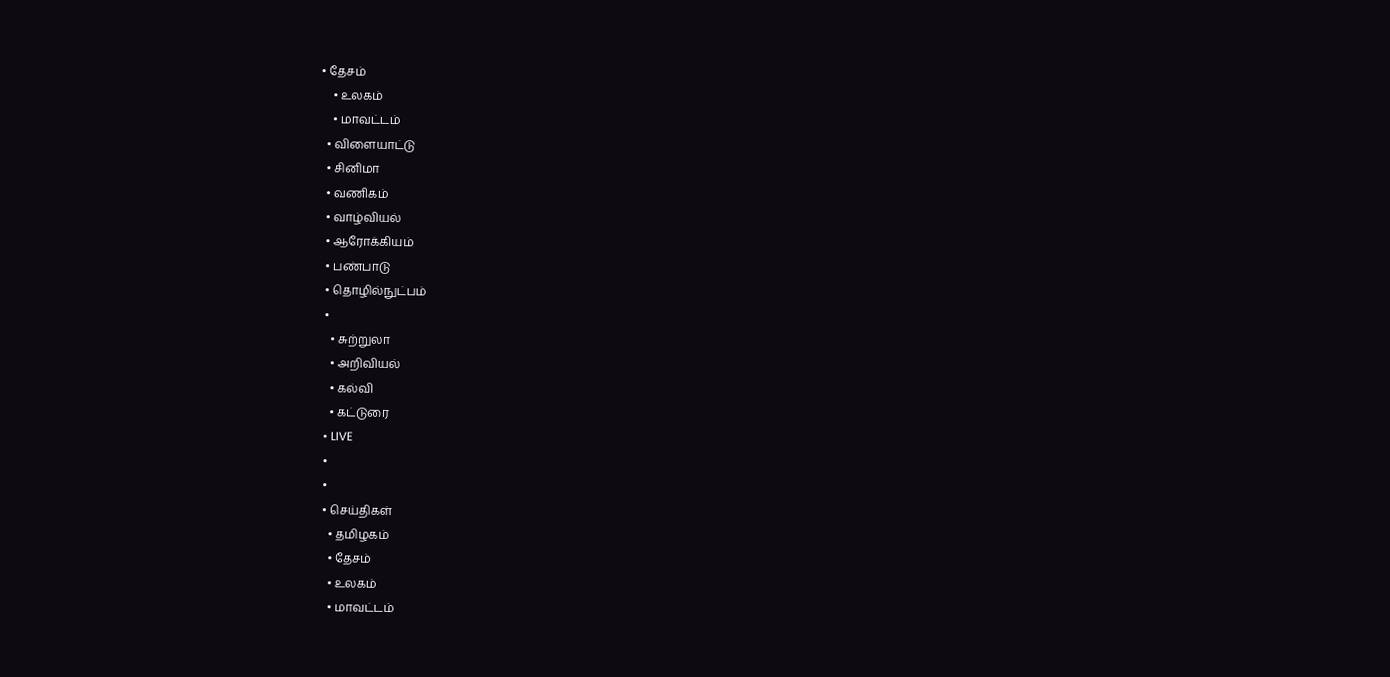• தேசம்
    • உலகம்
    • மாவட்டம்
  • விளையாட்டு
  • சினிமா
  • வணிகம்
  • வாழ்வியல்
  • ஆரோக்கியம்
  • பண்பாடு
  • தொழில்நுட்பம்
  •
    • சுற்றுலா
    • அறிவியல்
    • கல்வி
    • கட்டுரை
  • LIVE
  •
  •
  • செய்திகள்
    • தமிழகம்
    • தேசம்
    • உலகம்
    • மாவட்டம்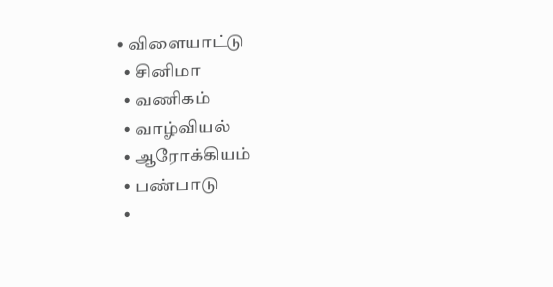• விளையாட்டு
  • சினிமா
  • வணிகம்
  • வாழ்வியல்
  • ஆரோக்கியம்
  • பண்பாடு
  •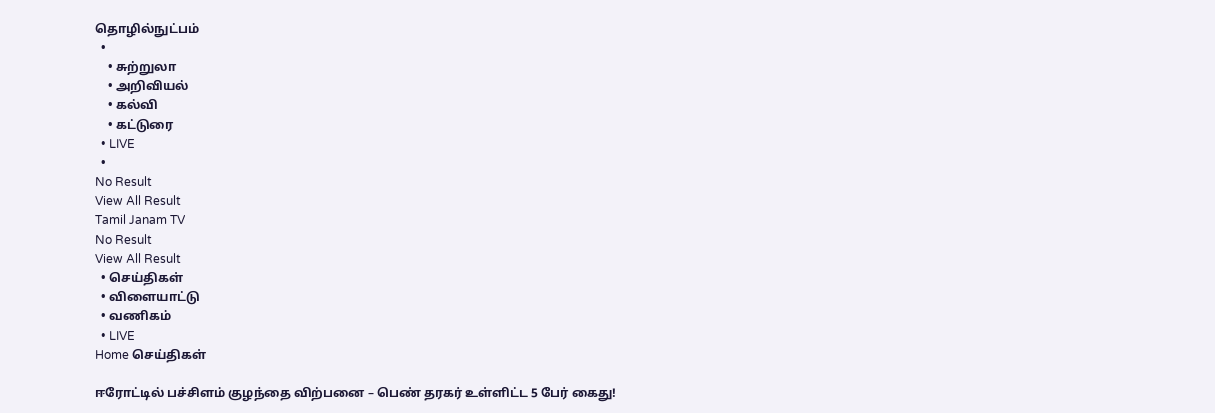தொழில்நுட்பம்
  •
    • சுற்றுலா
    • அறிவியல்
    • கல்வி
    • கட்டுரை
  • LIVE
  •
No Result
View All Result
Tamil Janam TV
No Result
View All Result
  • செய்திகள்
  • விளையாட்டு
  • வணிகம்
  • LIVE
Home செய்திகள்

ஈரோட்டில் பச்சிளம் குழந்தை விற்பனை – பெண் தரகர் உள்ளிட்ட 5 பேர் கைது!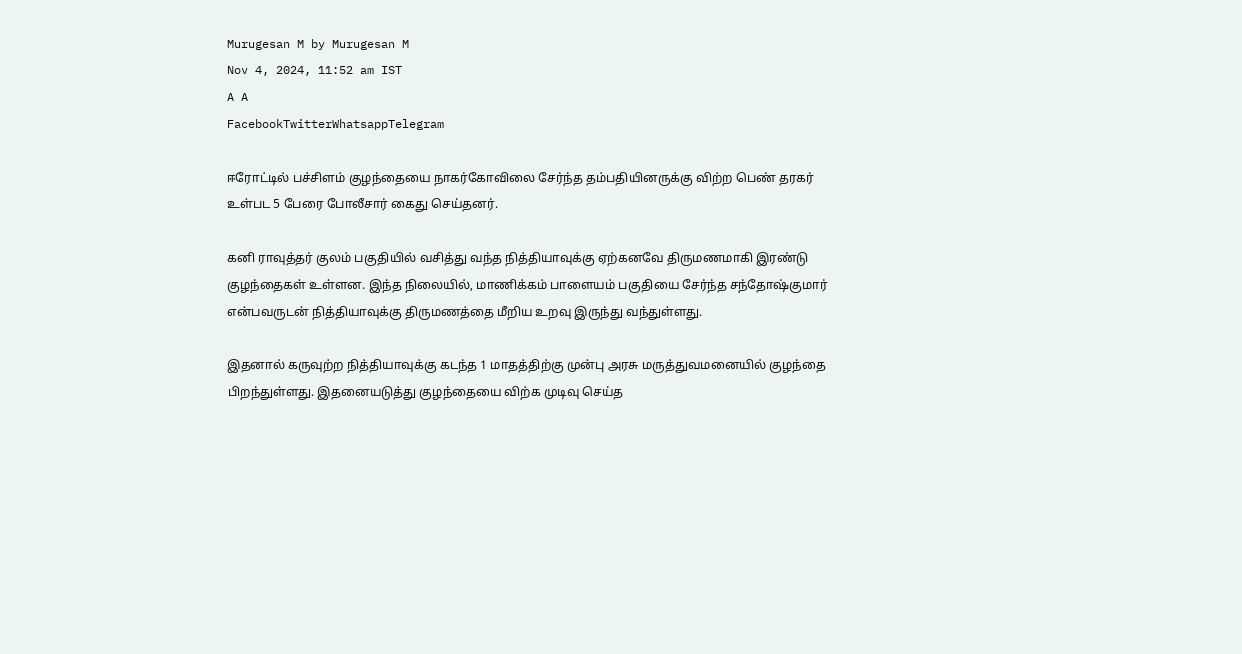Murugesan M by Murugesan M
Nov 4, 2024, 11:52 am IST
A A
FacebookTwitterWhatsappTelegram

ஈரோட்டில் பச்சிளம் குழந்தையை நாகர்கோவிலை சேர்ந்த தம்பதியினருக்கு விற்ற பெண் தரகர் உள்பட 5 பேரை போலீசார் கைது செய்தனர்.

கனி ராவுத்தர் குலம் பகுதியில் வசித்து வந்த நித்தியாவுக்கு ஏற்கனவே திருமணமாகி இரண்டு குழந்தைகள் உள்ளன. இந்த நிலையில், மாணிக்கம் பாளையம் பகுதியை சேர்ந்த சந்தோஷ்குமார் என்பவருடன் நித்தியாவுக்கு திருமணத்தை மீறிய உறவு இருந்து வந்துள்ளது.

இதனால் கருவுற்ற நித்தியாவுக்கு கடந்த 1 மாதத்திற்கு முன்பு அரசு மருத்துவமனையில் குழந்தை பிறந்துள்ளது. இதனையடுத்து குழந்தையை விற்க முடிவு செய்த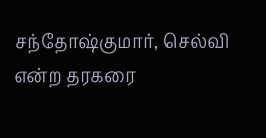சந்தோஷ்குமார், செல்வி என்ற தரகரை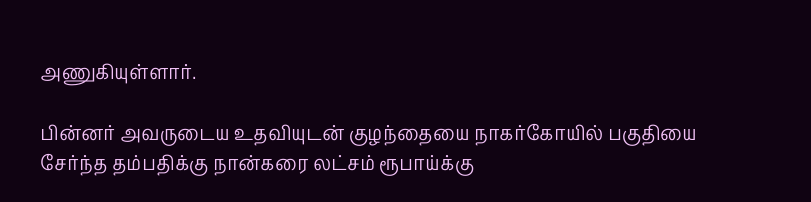அணுகியுள்ளார்.

பின்னர் அவருடைய உதவியுடன் குழந்தையை நாகர்கோயில் பகுதியை சேர்ந்த தம்பதிக்கு நான்கரை லட்சம் ரூபாய்க்கு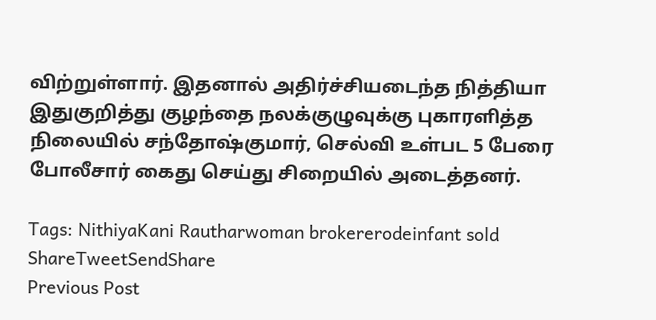விற்றுள்ளார். இதனால் அதிர்ச்சியடைந்த நித்தியா இதுகுறித்து குழந்தை நலக்குழுவுக்கு புகாரளித்த நிலையில் சந்தோஷ்குமார், செல்வி உள்பட 5 பேரை போலீசார் கைது செய்து சிறையில் அடைத்தனர்.

Tags: NithiyaKani Rautharwoman brokererodeinfant sold
ShareTweetSendShare
Previous Post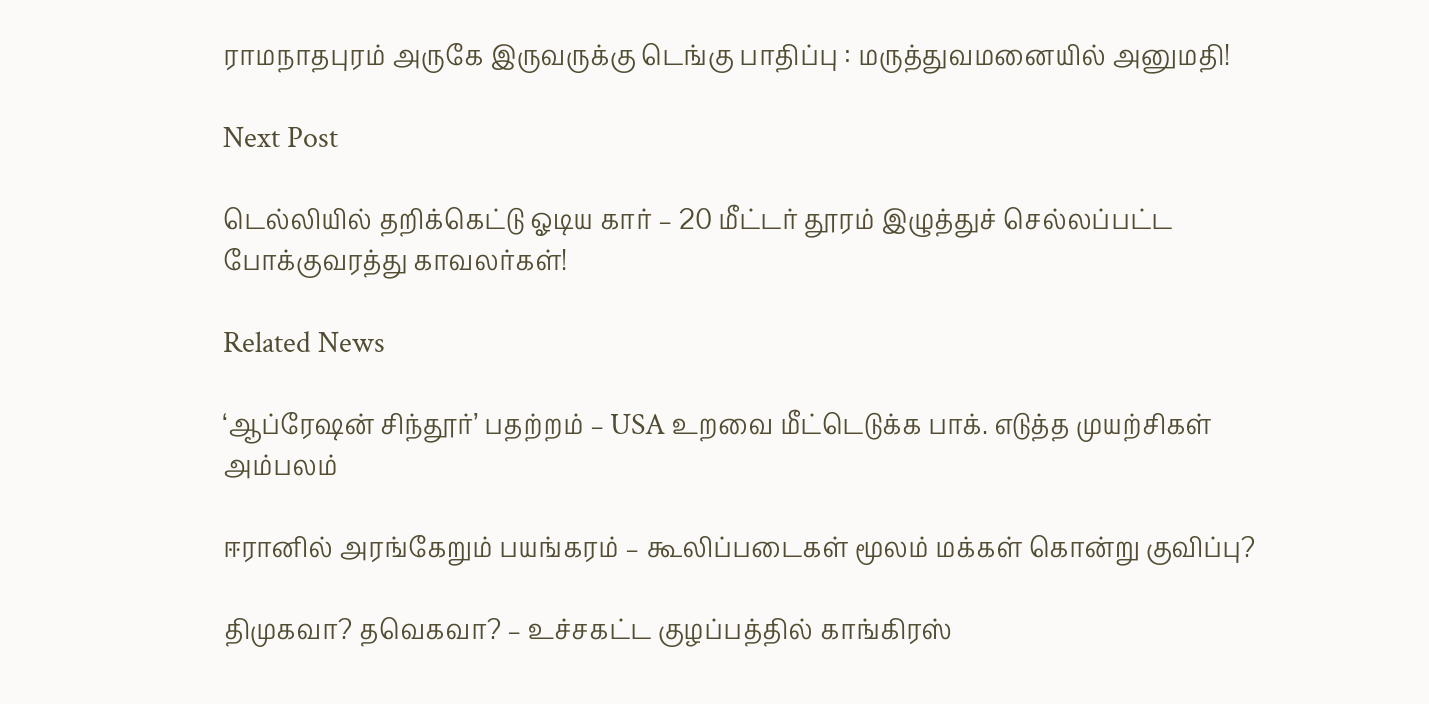ராமநாதபுரம் அருகே இருவருக்கு டெங்கு பாதிப்பு : மருத்துவமனையில் அனுமதி!

Next Post

டெல்லியில் தறிக்கெட்டு ஓடிய கார் – 20 மீட்டர் தூரம் இழுத்துச் செல்லப்பட்ட போக்குவரத்து காவலர்கள்!

Related News

‘ஆப்ரேஷன் சிந்தூர்’ பதற்றம் – USA உறவை மீட்டெடுக்க பாக். எடுத்த முயற்சிகள் அம்பலம்

ஈரானில் அரங்கேறும் பயங்கரம் – கூலிப்படைகள் மூலம் மக்கள் கொன்று குவிப்பு?

திமுகவா? தவெகவா? – உச்சகட்ட குழப்பத்தில் காங்கிரஸ்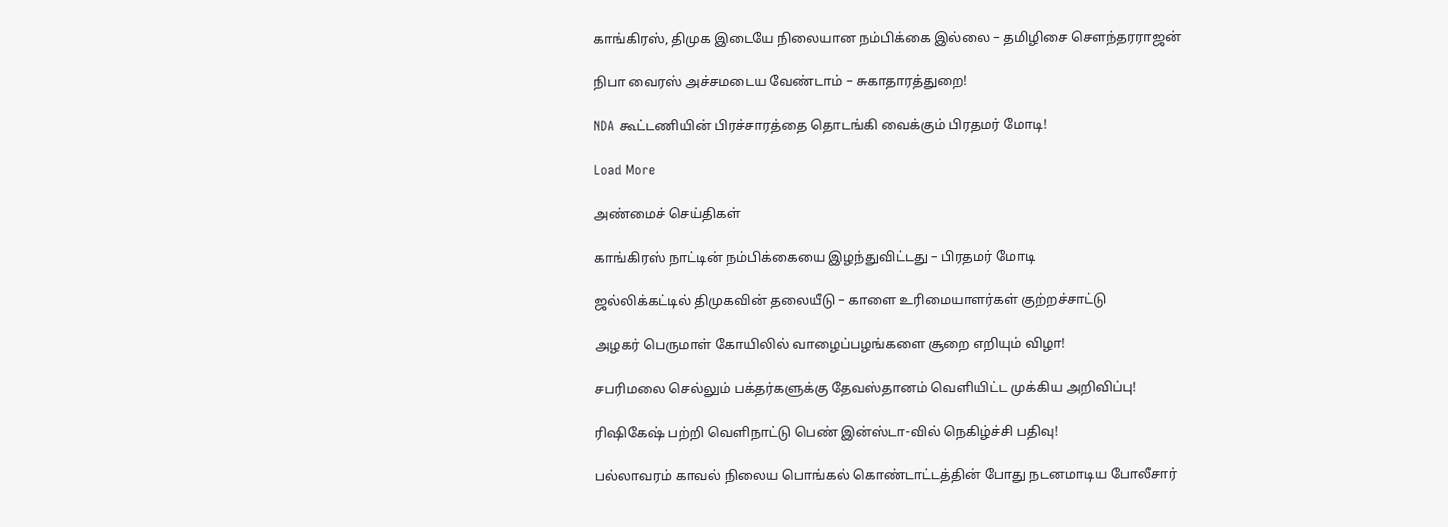காங்கிரஸ், திமுக இடையே நிலையான நம்பிக்கை இல்லை – தமிழிசை செளந்தரராஜன்

நிபா வைரஸ் அச்சமடைய வேண்டாம் – சுகாதாரத்துறை!

NDA கூட்டணியின் பிரச்சாரத்தை தொடங்கி வைக்கும் பிரதமர் மோடி!

Load More

அண்மைச் செய்திகள்

காங்கிரஸ் நாட்டின் நம்பிக்கையை இழந்துவிட்டது – பிரதமர் மோடி

ஜல்லிக்கட்டில் திமுகவின் தலையீடு – காளை உரிமையாளர்கள் குற்றச்சாட்டு

அழகர் பெருமாள் கோயிலில் வாழைப்பழங்களை சூறை எறியும் விழா!

சபரிமலை செல்லும் பக்தர்களுக்கு தேவஸ்தானம் வெளியிட்ட முக்கிய அறிவிப்பு!

ரிஷிகேஷ் பற்றி வெளிநாட்டு பெண் இன்ஸ்டா-வில் நெகிழ்ச்சி பதிவு!

பல்லாவரம் காவல் நிலைய பொங்கல் கொண்டாட்டத்தின் போது நடனமாடிய போலீசார்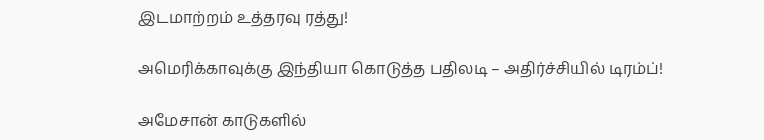இடமாற்றம் உத்தரவு ரத்து!

அமெரிக்காவுக்கு இந்தியா கொடுத்த பதிலடி – அதிர்ச்சியில் டிரம்ப்!

அமேசான் காடுகளில்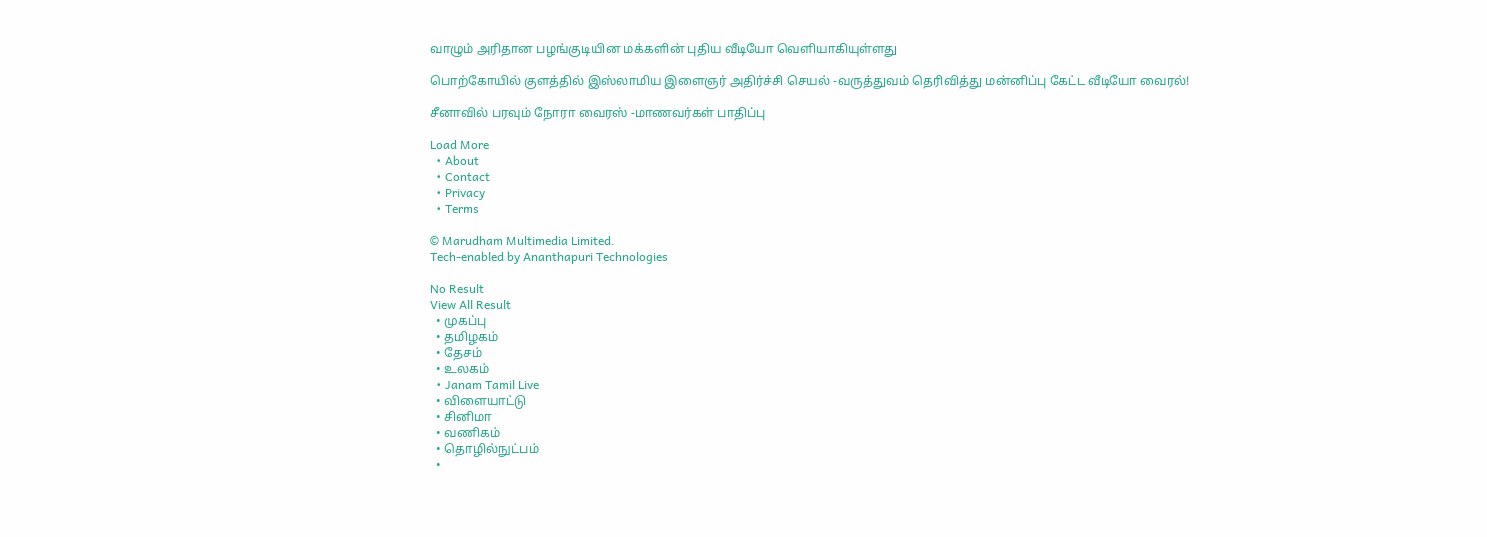வாழும் அரிதான பழங்குடியின மக்களின் புதிய வீடியோ வெளியாகியுள்ளது

பொற்கோயில் குளத்தில் இஸ்லாமிய இளைஞர் அதிர்ச்சி செயல் -வருத்துவம் தெரிவித்து மன்னிப்பு கேட்ட வீடியோ வைரல்!

சீனாவில் பரவும் நோரா வைரஸ் -மாணவர்கள் பாதிப்பு

Load More
  • About
  • Contact
  • Privacy
  • Terms

© Marudham Multimedia Limited.
Tech-enabled by Ananthapuri Technologies

No Result
View All Result
  • முகப்பு
  • தமிழகம்
  • தேசம்
  • உலகம்
  • Janam Tamil Live
  • விளையாட்டு
  • சினிமா
  • வணிகம்
  • தொழில்நுட்பம்
  •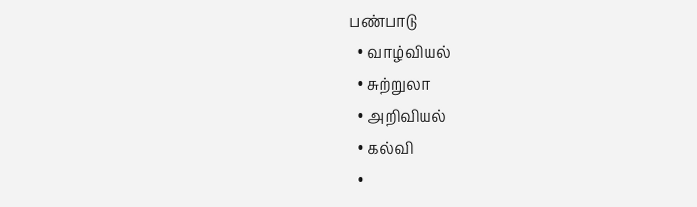பண்பாடு
  • வாழ்வியல்
  • சுற்றுலா
  • அறிவியல்
  • கல்வி
  •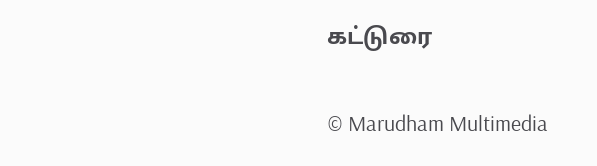கட்டுரை

© Marudham Multimedia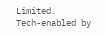Limited.
Tech-enabled by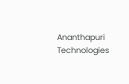Ananthapuri Technologies